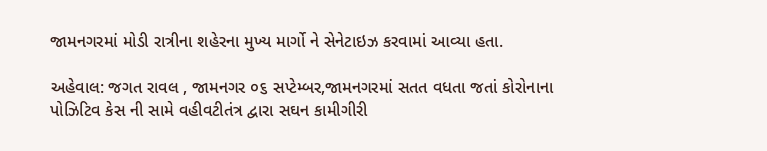જામનગરમાં મોડી રાત્રીના શહેરના મુખ્ય માર્ગો ને સેનેટાઇઝ કરવામાં આવ્યા હતા.

અહેવાલ: જગત રાવલ , જામનગર ૦૬ સપ્ટેમ્બર,જામનગરમાં સતત વધતા જતાં કોરોનાના પોઝિટિવ કેસ ની સામે વહીવટીતંત્ર દ્વારા સઘન કામીગીરી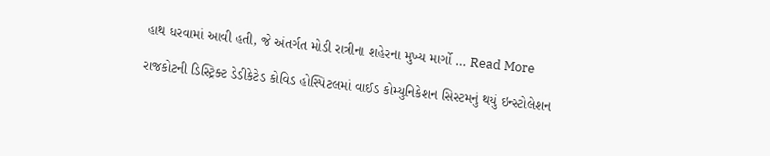હાથ ધરવામાં આવી હતી, જે અંતર્ગત મોડી રાત્રીના શહેરના મુખ્ય માર્ગો … Read More

રાજકોટની ડિસ્ટ્રિક્ટ ડેડીકેટેડ કોવિડ હોસ્પિટલમાં વાઈડ કોમ્યુનિકેશન સિસ્ટમનું થયું ઇન્સ્ટોલેશન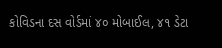કોવિડના દસ વોર્ડમાં ૪૦ મોબાઈલ, ૪૧ ડેટા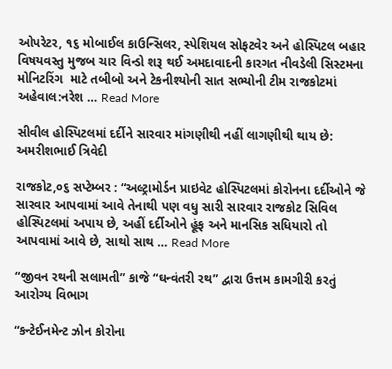ઓપરેટર, ૧૬ મોબાઈલ કાઉન્સિલર, સ્પેશિયલ સોફટવેર અને હોસ્પિટલ બહાર વિષયવસ્તુ મુજબ ચાર વિન્ડો શરૂ થઈ અમદાવાદની કારગત નીવડેલી સિસ્ટમના મોનિટરિંગ  માટે તબીબો અને ટેકનીશ્યોની સાત સભ્યોની ટીમ રાજકોટમાં અહેવાલ:નરેશ … Read More

સીવીલ હોસ્પિટલમાં દર્દીને સારવાર માંગણીથી નહીં લાગણીથી થાય છે: અમરીશભાઈ ત્રિવેદી

રાજકોટ,૦૬ સપ્ટેમ્બર : “અલ્ટ્રામોર્ડન પ્રાઇવેટ હોસ્પિટલમાં કોરોનના દર્દીઓને જે સારવાર આપવામાં આવે તેનાથી પણ વધુ સારી સારવાર રાજકોટ સિવિલ હોસ્પિટલમાં અપાય છે, અહીં દર્દીઓને હૂંફ અને માનસિક સધિયારો તો આપવામાં આવે છે, સાથો સાથ … Read More

“જીવન રથની સલામતી” કાજે “ઘન્વંતરી રથ” દ્વારા ઉત્તમ કામગીરી કરતું આરોગ્ય વિભાગ

“કન્ટેઈનમેન્ટ ઝોન કોરોના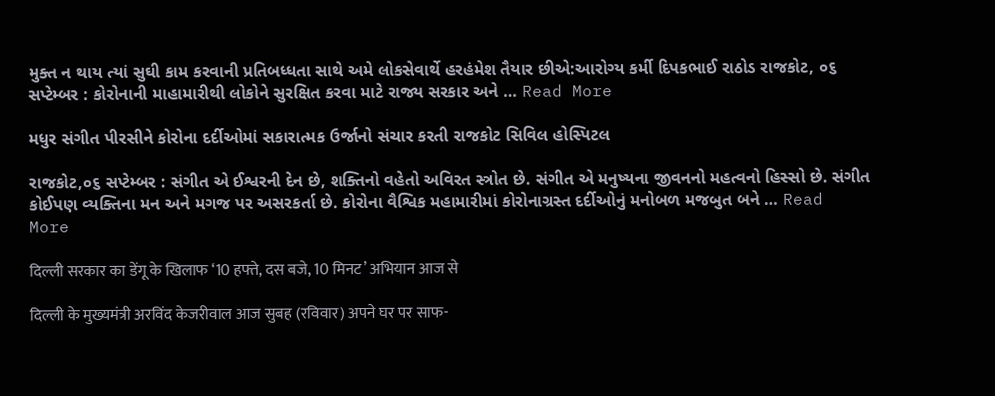મુક્ત ન થાય ત્યાં સુઘી કામ કરવાની પ્રતિબધ્ધતા સાથે અમે લોકસેવાર્થે હરહંમેશ તૈયાર છીએ:આરોગ્ય કર્મી દિપકભાઈ રાઠોડ રાજકોટ, ૦૬ સપ્ટેમ્બર : કોરોનાની માહામારીથી લોકોને સુરક્ષિત કરવા માટે રાજ્ય સરકાર અને … Read More

મધુર સંગીત પીરસીને કોરોના દર્દીઓમાં સકારાત્મક ઉર્જાનો સંચાર કરતી રાજકોટ સિવિલ હોસ્પિટલ

રાજકોટ,૦૬ સપ્ટેમ્બર : સંગીત એ ઈશ્વરની દેન છે, શક્તિનો વહેતો અવિરત સ્ત્રોત છે. સંગીત એ મનુષ્યના જીવનનો મહત્વનો હિસ્સો છે. સંગીત કોઈપણ વ્યક્તિના મન અને મગજ પર અસરકર્તા છે. કોરોના વૈશ્વિક મહામારીમાં કોરોનાગ્રસ્ત દર્દીઓનું મનોબળ મજબુત બને … Read More

दिल्ली सरकार का डेंगू के खिलाफ ‘10 हफ्ते, दस बजे, 10 मिनट’ अभियान आज से

दिल्ली के मुख्यमंत्री अरविंद केजरीवाल आज सुबह (रविवार) अपने घर पर साफ-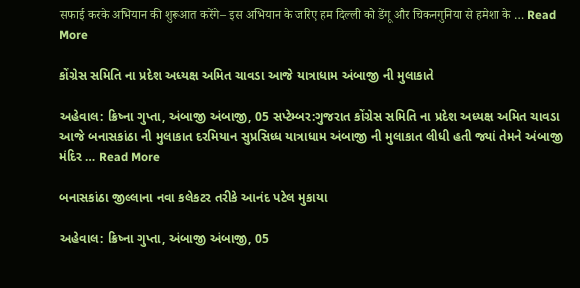सफाई करके अभियान की शुरूआत करेंगे– इस अभियान के जरिए हम दिल्ली को डेंगू और चिकनगुनिया से हमेशा के … Read More

કોંગ્રેસ સમિતિ ના પ્રદેશ અધ્યક્ષ અમિત ચાવડા આજે યાત્રાધામ અંબાજી ની મુલાકાતે

અહેવાલ: ક્રિષ્ના ગુપ્તા, અંબાજી અંબાજી, 05 સપ્ટેમ્બર:ગુજરાત કોંગ્રેસ સમિતિ ના પ્રદેશ અધ્યક્ષ અમિત ચાવડા આજે બનાસકાંઠા ની મુલાકાત દરમિયાન સુપ્રસિધ્ધ યાત્રાધામ અંબાજી ની મુલાકાત લીધી હતી જ્યાં તેમને અંબાજી મંદિર … Read More

બનાસકાંઠા જીલ્લાના નવા કલેકટર તરીકે આનંદ પટેલ મુકાયા

અહેવાલ: ક્રિષ્ના ગુપ્તા, અંબાજી અંબાજી, 05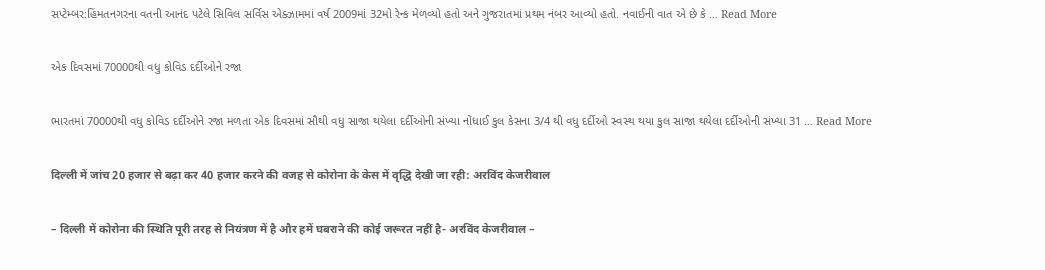સપ્ટેમ્બર:હિંમતનગરના વતની આનંદ પટેલે સિવિલ સર્વિસ એક્ઝામમાં વર્ષ 2009માં 32મો રેન્ક મેળવ્યો હતો અને ગુજરાતમાં પ્રથમ નંબર આવ્યો હતો. નવાઈની વાત એ છે કે … Read More

એક દિવસમાં 70000થી વધુ કોવિડ દર્દીઓને રજા

ભારતમાં 70000થી વધુ કોવિડ દર્દીઓને રજા મળતા એક દિવસમાં સૌથી વધુ સાજા થયેલા દર્દીઓની સંખ્યા નોંધાઈ કુલ કેસના 3/4 થી વધુ દર્દીઓ સ્વસ્થ થયા કુલ સાજા થયેલા દર્દીઓની સંખ્યા 31 … Read More

दिल्ली में जांच 20 हजार से बढ़ा कर 40 हजार करने की वजह से कोरोना के केस में वृद्धि देखी जा रही: अरविंद केजरीवाल

– दिल्ली में कोरोना की स्थिति पूरी तरह से नियंत्रण में है और हमें घबराने की कोई जरूरत नहीं है- अरविंद केजरीवाल –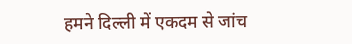हमने दिल्ली में एकदम से जांच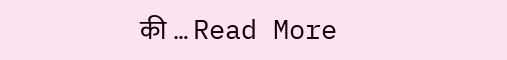की … Read More